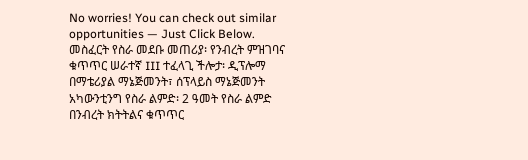No worries! You can check out similar opportunities — Just Click Below.
መስፈርት የስራ መደቡ መጠሪያ፡ የንብረት ምዝገባና ቁጥጥር ሠራተኛ III ተፈላጊ ችሎታ፡ ዲፕሎማ በማቴሪያል ማኔጅመንት፣ ሰፕላይስ ማኔጅመንት አካውንቲንግ የስራ ልምድ፡ 2 ዓመት የስራ ልምድ በንብረት ክትትልና ቁጥጥር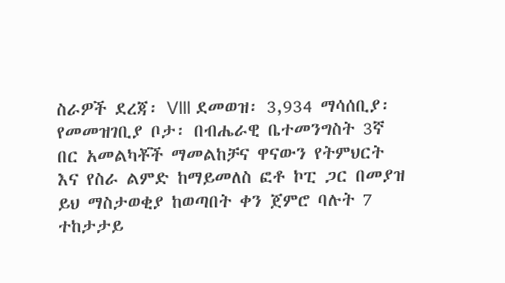ስራዎች ደረጃ፡ VIII ደመወዝ፡ 3,934 ማሳሰቢያ፡ የመመዝገቢያ ቦታ፡ በብሔራዊ ቤተመንግስት 3ኛ በር አመልካቾች ማመልከቻና ዋናውን የትምህርት እና የስራ ልምድ ከማይመለስ ፎቶ ኮፒ ጋር በመያዝ ይህ ማስታወቂያ ከወጣበት ቀን ጀምሮ ባሉት 7 ተከታታይ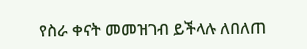የስራ ቀናት መመዝገብ ይችላሉ ለበለጠ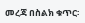መረጃ በስልክ ቁጥር፡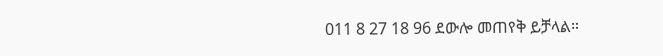011 8 27 18 96 ደውሎ መጠየቅ ይቻላል።